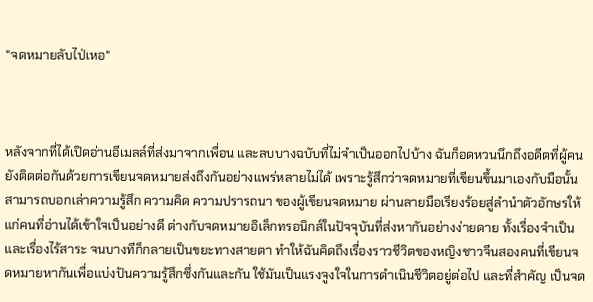"จดหมายลับไป่เหอ"



หลังจากที่ได้เปิดอ่านอีเมลล์ที่ส่งมาจากเพื่อน และลบบางฉบับที่ไม่จำเป็นออกไปบ้าง ฉันก็อดหวนนึกถึงอดีตที่ผู้คนยังติดต่อกันด้วยการเขียนจดหมายส่งถึงกันอย่างแพร่หลายไม่ได้ เพราะรู้สึกว่าจดหมายที่เขียนขึ้นมาเองกับมือนั้นสามารถบอกเล่าความรู้สึก ความคิด ความปรารถนา ของผู้เขียนจดหมาย ผ่านลายมือเรียงร้อยสู่ลำนำตัวอักษรให้แก่คนที่อ่านได้เข้าใจเป็นอย่างดี ต่างกับจดหมายอิเล็กทรอนิกส์ในปัจจุบันที่ส่งหากันอย่างง่ายดาย ทั้งเรื่องจำเป็น และเรื่องไร้สาระ จนบางทีก็กลายเป็นขยะทางสายตา ทำให้ฉันคิดถึงเรื่องราวชีวิตของหญิงชาวจีนสองคนที่เขียนจดหมายหากันเพื่อแบ่งปันความรู้สึกซึ่งกันและกัน ใช้มันเป็นแรงจูงใจในการดำเนินชีวิตอยู่ต่อไป และที่สำคัญ เป็นจด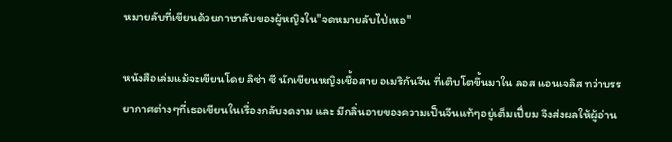หมายลับที่เขียนด้วยภาษาลับของผู้หญิงใน"จดหมายลับไป่เหอ"

หนังสือเล่มแม้จะเขียนโดย ลิซ่า ซี นักเขียนหญิงเชื้อสาย อเมริกันจีน ที่เติบโตขึ้นมาใน ลอส แอนเจลิส ทว่าบรรยากาศต่างๆที่เธอเขียนในเรื่องกลับงดงาม และ มีกลิ่นอายของความเป็นจีนแท้ๆอยู่เต็มเปี่ยม จึงส่งผลให้ผู้อ่าน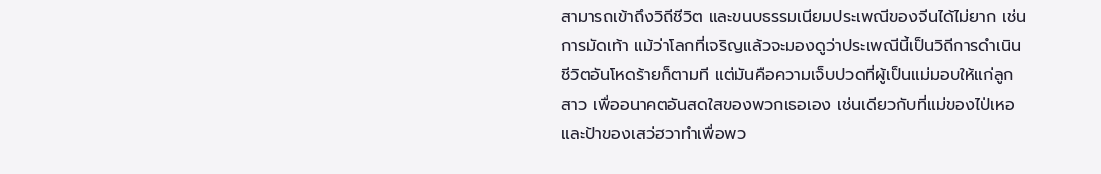สามารถเข้าถึงวิถีชีวิต และขนบธรรมเนียมประเพณีของจีนได้ไม่ยาก เช่นการมัดเท้า แม้ว่าโลกที่เจริญแล้วจะมองดูว่าประเพณีนี้เป็นวิถีการดำเนินชีวิตอันโหดร้ายก็ตามที แต่มันคือความเจ็บปวดที่ผู้เป็นแม่มอบให้แก่ลูกสาว เพื่ออนาคตอันสดใสของพวกเธอเอง เช่นเดียวกับที่แม่ของไป่เหอและป้าของเสว่ฮวาทำเพื่อพว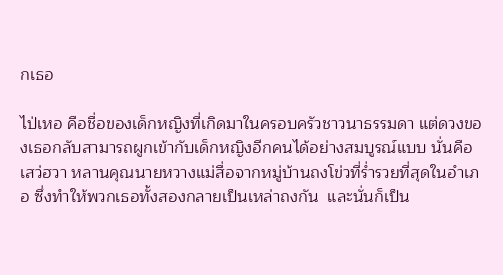กเธอ

ไป่เหอ คือชื่อของเด็กหญิงที่เกิดมาในครอบครัวชาวนาธรรมดา แต่ดวงของเธอกลับสามารถผูกเข้ากับเด็กหญิงอีกคนได้อย่างสมบูรณ์แบบ นั่นคือ เสว่ฮวา หลานคุณนายหวางแม่สื่อจากหมู่บ้านถงโข่วที่ร่ำรวยที่สุดในอำเภอ ซึ่งทำให้พวกเธอทั้งสองกลายเป็นเหล่าถงกัน  และนั่นก็เป็น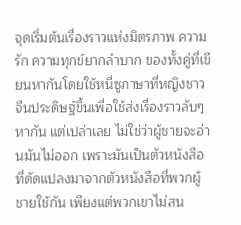จุดเริ่มต้นเรื่องราวแห่งมิตรภาพ ความรัก ความทุกข์ยากลำบาก ของทั้งคู่ที่เขียนหากันโดยใช้หนี่ซูภาษาที่หญิงชาวจีนประดิษฐ์ขึ้นเพื่อใช้ส่งเรื่องราวลับๆหากัน แต่เปล่าเลย ไม่ใช่ว่าผู้ชายจะอ่านมันไม่ออก เพราะมันเป็นตัวหนังสือที่ดัดแปลงมาจากตัวหนังสือที่พวกผู้ชายใช้กัน เพียงแต่พวกเขาไม่สน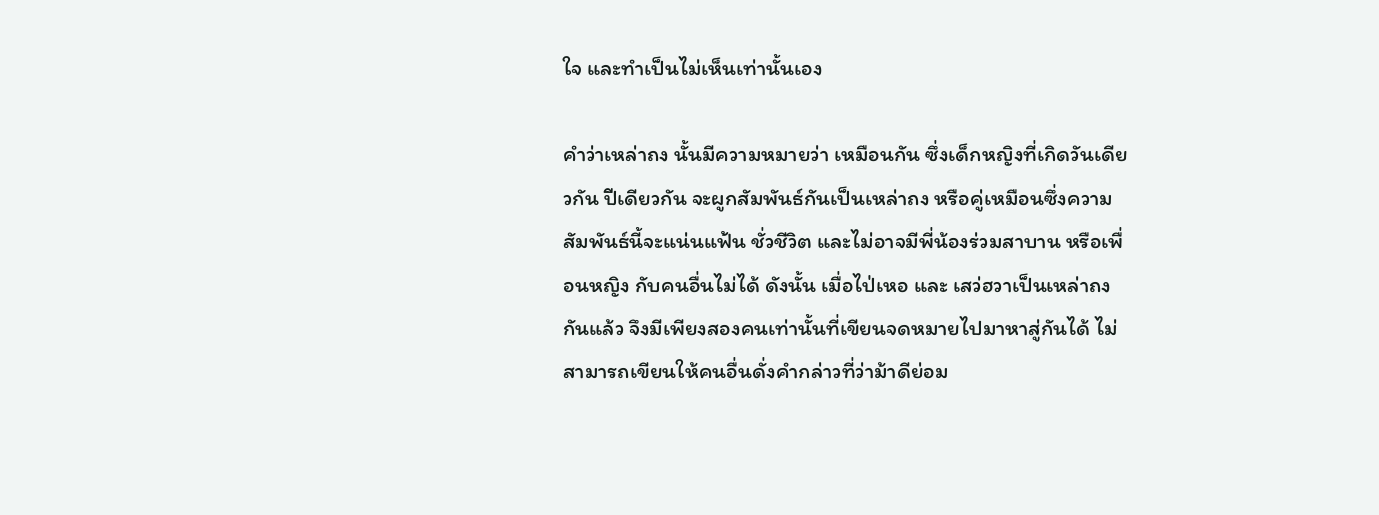ใจ และทำเป็นไม่เห็นเท่านั้นเอง

คำว่าเหล่าถง นั้นมีความหมายว่า เหมือนกัน ซึ่งเด็กหญิงที่เกิดวันเดียวกัน ปีเดียวกัน จะผูกสัมพันธ์กันเป็นเหล่าถง หรือคู่เหมือนซึ่งความสัมพันธ์นี้จะแน่นแฟ้น ชั่วชีวิต และไม่อาจมีพี่น้องร่วมสาบาน หรือเพื่อนหญิง กับคนอื่นไม่ได้ ดังนั้น เมื่อไป่เหอ และ เสว่ฮวาเป็นเหล่าถงกันแล้ว จึงมีเพียงสองคนเท่านั้นที่เขียนจดหมายไปมาหาสู่กันได้ ไม่สามารถเขียนให้คนอื่นดั่งคำกล่าวที่ว่าม้าดีย่อม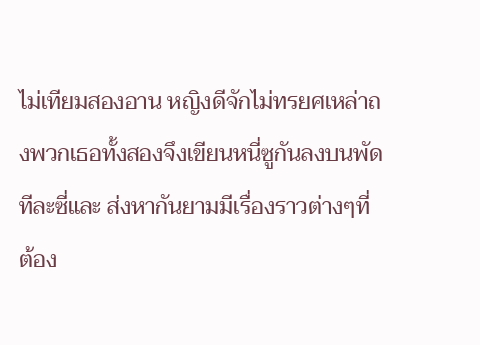ไม่เทียมสองอาน หญิงดีจักไม่ทรยศเหล่าถงพวกเธอทั้งสองจึงเขียนหนี่ซูกันลงบนพัดทีละซี่และ ส่งหากันยามมีเรื่องราวต่างๆที่ต้อง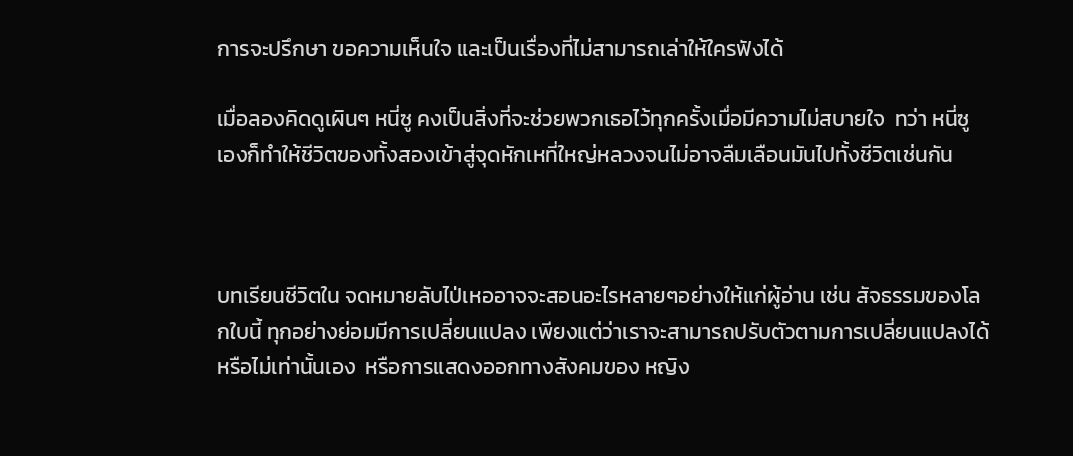การจะปรึกษา ขอความเห็นใจ และเป็นเรื่องที่ไม่สามารถเล่าให้ใครฟังได้

เมื่อลองคิดดูเผินๆ หนี่ซู คงเป็นสิ่งที่จะช่วยพวกเธอไว้ทุกครั้งเมื่อมีความไม่สบายใจ  ทว่า หนี่ซู เองก็ทำให้ชีวิตของทั้งสองเข้าสู่จุดหักเหที่ใหญ่หลวงจนไม่อาจลืมเลือนมันไปทั้งชีวิตเช่นกัน



บทเรียนชีวิตใน จดหมายลับไป่เหออาจจะสอนอะไรหลายๆอย่างให้แก่ผู้อ่าน เช่น สัจธรรมของโลกใบนี้ ทุกอย่างย่อมมีการเปลี่ยนแปลง เพียงแต่ว่าเราจะสามารถปรับตัวตามการเปลี่ยนแปลงได้หรือไม่เท่านั้นเอง  หรือการแสดงออกทางสังคมของ หญิง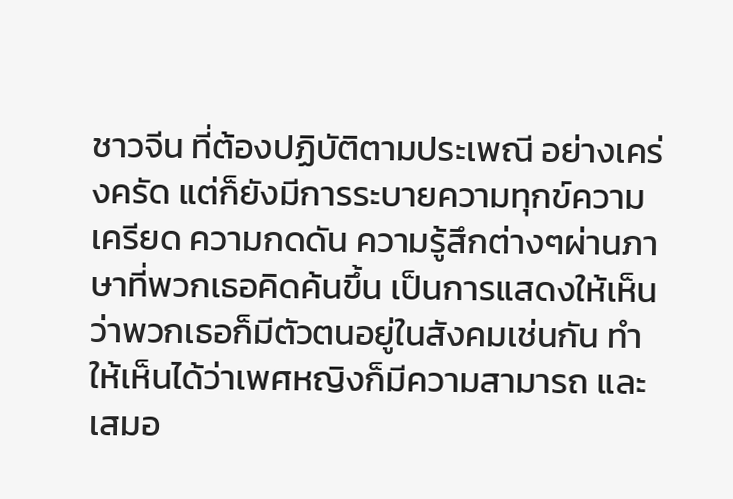ชาวจีน ที่ต้องปฏิบัติตามประเพณี อย่างเคร่งครัด แต่ก็ยังมีการระบายความทุกข์ความเครียด ความกดดัน ความรู้สึกต่างๆผ่านภาษาที่พวกเธอคิดค้นขึ้น เป็นการแสดงให้เห็นว่าพวกเธอก็มีตัวตนอยู่ในสังคมเช่นกัน ทำให้เห็นได้ว่าเพศหญิงก็มีความสามารถ และเสมอ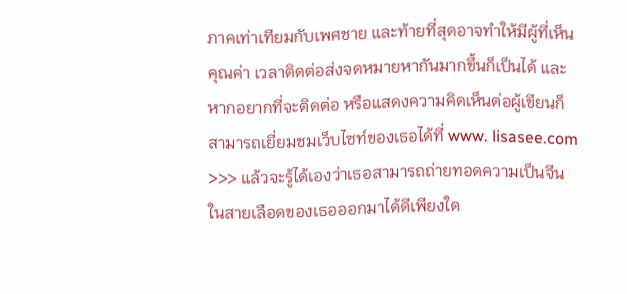ภาคเท่าเทียมกับเพศชาย และท้ายที่สุดอาจทำให้มีผู้ที่เห็นคุณค่า เวลาติดต่อส่งจดหมายหากันมากขึ้นก็เป็นได้ และหากอยากที่จะติดต่อ หรือแสดงความคิดเห็นต่อผู้เขียนก็สามารถเยี่ยมชมเว็บไซท์ของเธอได้ที่ www. lisasee.com  >>> แล้วจะรู้ได้เองว่าเธอสามารถถ่ายทอดความเป็นจีนในสายเลือดของเธอออกมาได้ดีเพียงใด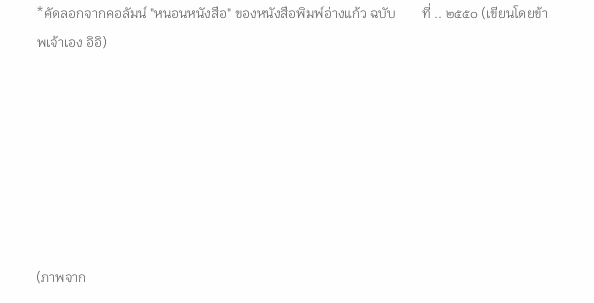*คัดลอกจากคอลัมน์ "หนอนหนังสือ" ของหนังสือพิมพ์อ่างแก้ว ฉบับ        ที่ .. ๒๕๕๐ (เขียนโดยข้าพเจ้าเอง อิอิ)







(ภาพจาก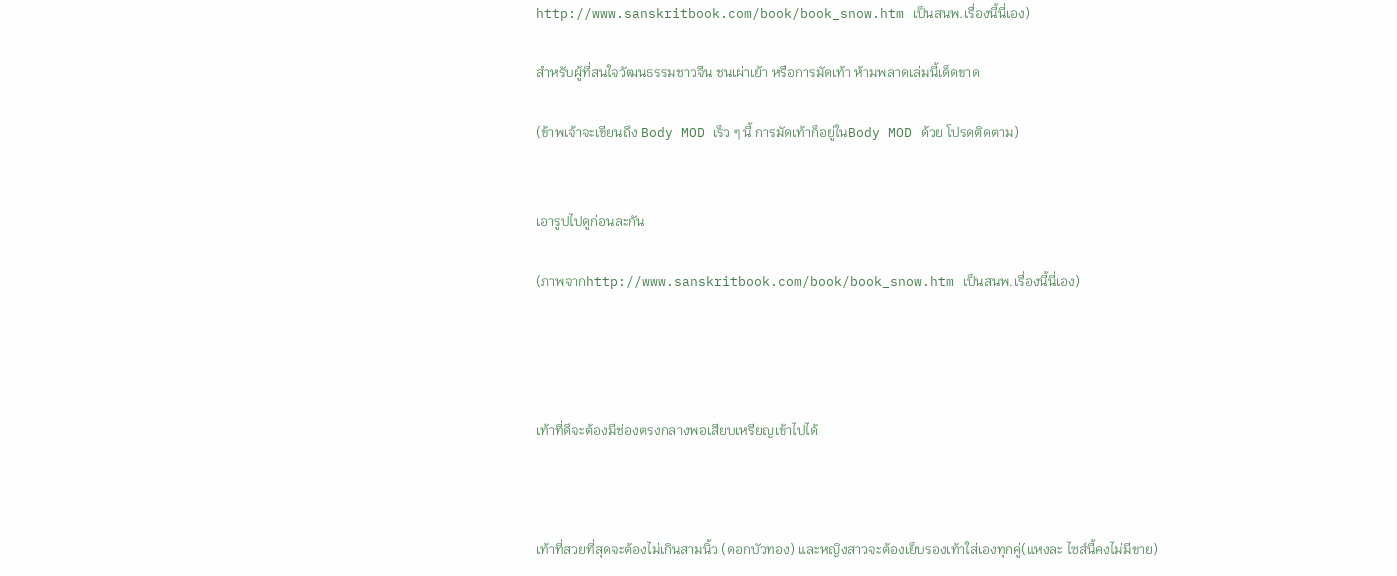http://www.sanskritbook.com/book/book_snow.htm เป็นสนพ.เรื่องนี้นี่เอง)

สำหรับผู้ที่สนใจวัฒนธรรมชาวจีน ชนเผ่าเย้า หรือการมัดเท้า ห้ามพลาดเล่มนี้เด็ดขาด

(ข้าพเจ้าจะเขียนถึง Body MOD เร็ว ๆ นี้ การมัดเท้าก็อยู่ในBody MOD ด้วย โปรดติดตาม)


เอารูปไปดูก่อนละกัน

(ภาพจากhttp://www.sanskritbook.com/book/book_snow.htm เป็นสนพ.เรื่องนี้นี่เอง)




เท้าที่ดึจะต้องมีช่องตรงกลางพอเสียบเหรียญเข้าไปได้



เท้าที่สวยที่สุดจะต้องไม่เกินสามนิ้ว (ดอกบัวทอง) และหญิงสาวจะต้องเย็บรองเท้าใส่เองทุกคู่(แหงละ ไซส์นี้คงไม่มีขาย)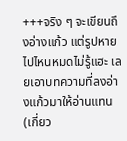+++จริง ๆ จะเขียนถึงอ่างแก้ว แต่รูปหายไปไหนหมดไม่รู้แฮะ เลยเอาบทความที่ลงอ่างแก้วมาให้อ่านแทน (เกี่ยว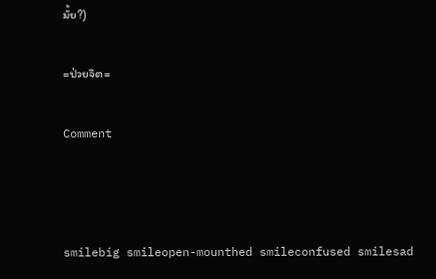มั้ย?)

=ป่วยจิต=

Comment



smilebig smileopen-mounthed smileconfused smilesad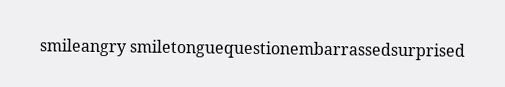smileangry smiletonguequestionembarrassedsurprised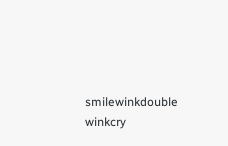smilewinkdouble winkcry